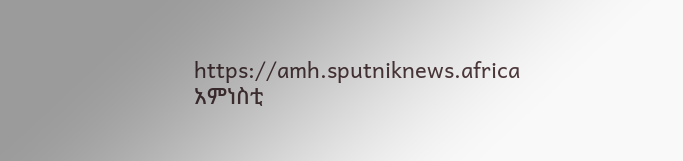https://amh.sputniknews.africa
አምነስቲ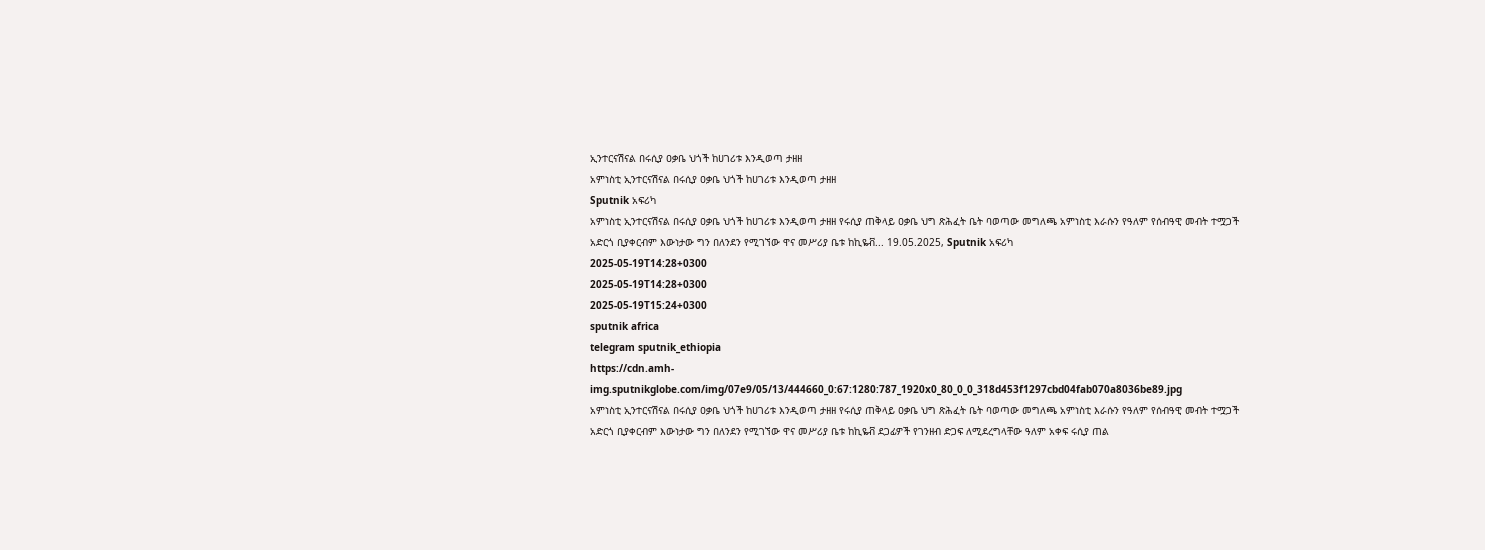ኢንተርናሽናል በሩሲያ ዐቃቤ ህጎች ከሀገሪቱ እንዲወጣ ታዘዘ
አምነስቲ ኢንተርናሽናል በሩሲያ ዐቃቤ ህጎች ከሀገሪቱ እንዲወጣ ታዘዘ
Sputnik አፍሪካ
አምነስቲ ኢንተርናሽናል በሩሲያ ዐቃቤ ህጎች ከሀገሪቱ እንዲወጣ ታዘዘ የሩሲያ ጠቅላይ ዐቃቤ ህግ ጽሕፈት ቤት ባወጣው መግለጫ አምነስቲ እራሱን የዓለም የሰብዓዊ መብት ተሟጋች አድርጎ ቢያቀርብም እውነታው ግን በለንደን የሚገኘው ዋና መሥሪያ ቤቱ ከኪዬቭ... 19.05.2025, Sputnik አፍሪካ
2025-05-19T14:28+0300
2025-05-19T14:28+0300
2025-05-19T15:24+0300
sputnik africa
telegram sputnik_ethiopia
https://cdn.amh-img.sputnikglobe.com/img/07e9/05/13/444660_0:67:1280:787_1920x0_80_0_0_318d453f1297cbd04fab070a8036be89.jpg
አምነስቲ ኢንተርናሽናል በሩሲያ ዐቃቤ ህጎች ከሀገሪቱ እንዲወጣ ታዘዘ የሩሲያ ጠቅላይ ዐቃቤ ህግ ጽሕፈት ቤት ባወጣው መግለጫ አምነስቲ እራሱን የዓለም የሰብዓዊ መብት ተሟጋች አድርጎ ቢያቀርብም እውነታው ግን በለንደን የሚገኘው ዋና መሥሪያ ቤቱ ከኪዬቭ ደጋፊዎች የገንዘብ ድጋፍ ለሚደረግላቸው ዓለም አቀፍ ሩሲያ ጠል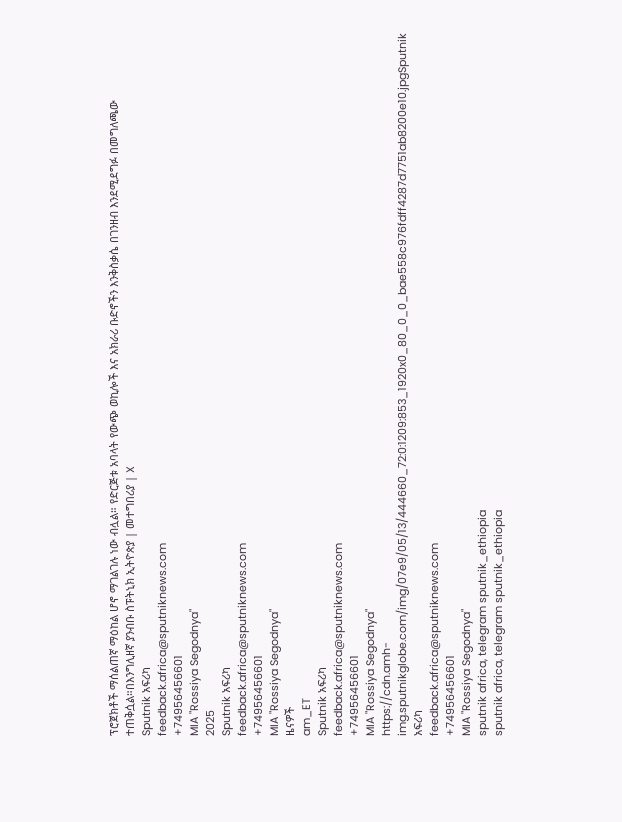ፕሮጀክቶች ማሰልጠኛ ማዕከል ሆኖ ማገልገሉ ነው ብሏል። የድርጅቱ አባላት የውጭ ወኪሎች እና አክራሪ ቡድኖችን እንቅስቃሴ በገንዘብ እንደሚደግፉ በመግለጫው ተጠቅሷል።በእንግሊዘኛ ያንብቡ ስፑትኒክ ኢትዮጵያ | መተግበሪያ | X
Sputnik አፍሪካ
feedback.africa@sputniknews.com
+74956456601
MIA "Rossiya Segodnya"
2025
Sputnik አፍሪካ
feedback.africa@sputniknews.com
+74956456601
MIA "Rossiya Segodnya"
ዜናዎች
am_ET
Sputnik አፍሪካ
feedback.africa@sputniknews.com
+74956456601
MIA "Rossiya Segodnya"
https://cdn.amh-img.sputnikglobe.com/img/07e9/05/13/444660_72:0:1209:853_1920x0_80_0_0_bae558c976fdff4287d7751ab8200e10.jpgSputnik አፍሪካ
feedback.africa@sputniknews.com
+74956456601
MIA "Rossiya Segodnya"
sputnik africa, telegram sputnik_ethiopia
sputnik africa, telegram sputnik_ethiopia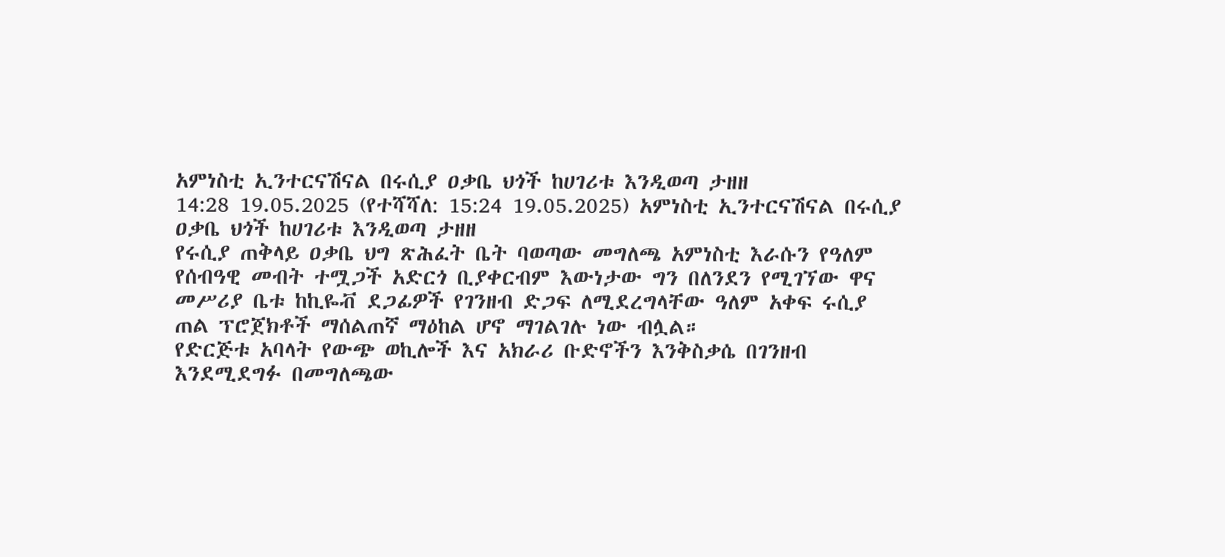አምነስቲ ኢንተርናሽናል በሩሲያ ዐቃቤ ህጎች ከሀገሪቱ እንዲወጣ ታዘዘ
14:28 19.05.2025 (የተሻሻለ: 15:24 19.05.2025) አምነስቲ ኢንተርናሽናል በሩሲያ ዐቃቤ ህጎች ከሀገሪቱ እንዲወጣ ታዘዘ
የሩሲያ ጠቅላይ ዐቃቤ ህግ ጽሕፈት ቤት ባወጣው መግለጫ አምነስቲ እራሱን የዓለም የሰብዓዊ መብት ተሟጋች አድርጎ ቢያቀርብም እውነታው ግን በለንደን የሚገኘው ዋና መሥሪያ ቤቱ ከኪዬቭ ደጋፊዎች የገንዘብ ድጋፍ ለሚደረግላቸው ዓለም አቀፍ ሩሲያ ጠል ፕሮጀክቶች ማሰልጠኛ ማዕከል ሆኖ ማገልገሉ ነው ብሏል።
የድርጅቱ አባላት የውጭ ወኪሎች እና አክራሪ ቡድኖችን እንቅስቃሴ በገንዘብ እንደሚደግፉ በመግለጫው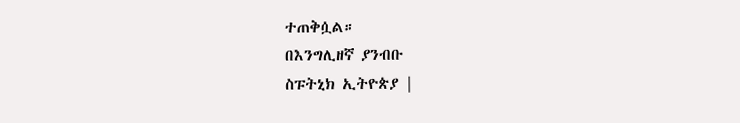ተጠቅሷል።
በእንግሊዘኛ ያንብቡ
ስፑትኒክ ኢትዮጵያ |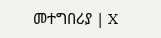መተግበሪያ | X